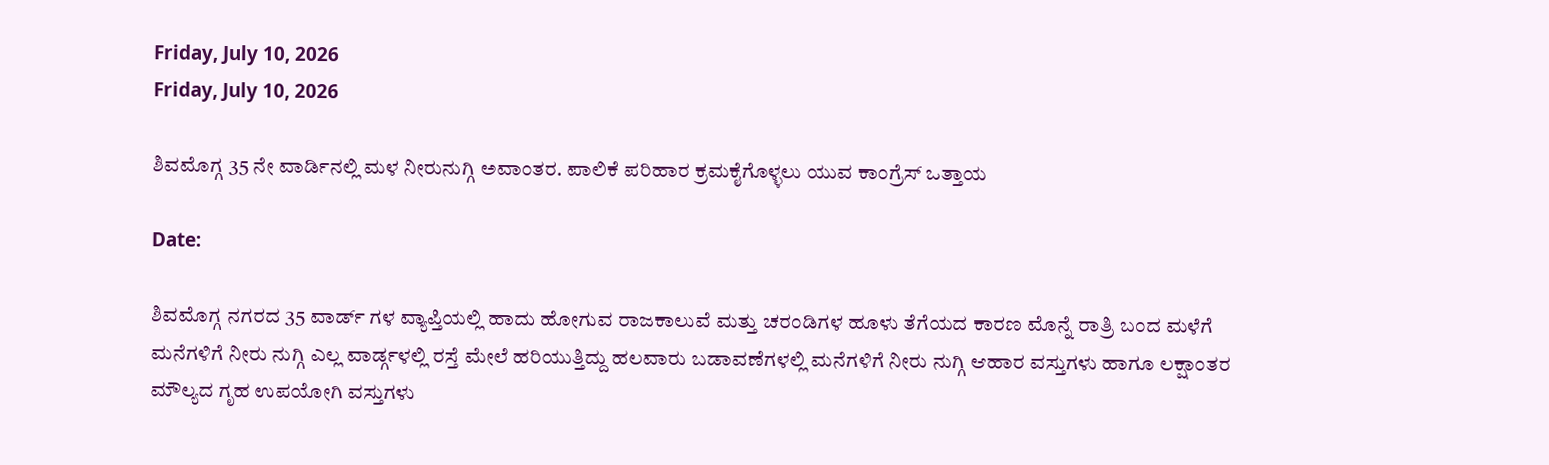Friday, July 10, 2026
Friday, July 10, 2026

ಶಿವಮೊಗ್ಗ 35 ನೇ ವಾರ್ಡಿನಲ್ಲಿ ಮಳ ನೀರುನುಗ್ಗಿ ಅವಾಂತರ. ಪಾಲಿಕೆ ಪರಿಹಾರ ಕ್ರಮಕೈಗೊಳ್ಳಲು ಯುವ ಕಾಂಗ್ರೆಸ್ ಒತ್ತಾಯ

Date:

ಶಿವಮೊಗ್ಗ ನಗರದ 35 ವಾರ್ಡ್ ಗಳ ವ್ಯಾಪ್ತಿಯಲ್ಲಿ ಹಾದು ಹೋಗುವ ರಾಜಕಾಲುವೆ ಮತ್ತು ಚರಂಡಿಗಳ ಹೂಳು ತೆಗೆಯದ ಕಾರಣ ಮೊನ್ನೆ ರಾತ್ರಿ ಬಂದ ಮಳೆಗೆ ಮನೆಗಳಿಗೆ ನೀರು ನುಗ್ಗಿ ಎಲ್ಲ ವಾರ್ಡ್ಗಳಲ್ಲಿ ರಸ್ತೆ ಮೇಲೆ ಹರಿಯುತ್ತಿದ್ದು ಹಲವಾರು ಬಡಾವಣೆಗಳಲ್ಲಿ ಮನೆಗಳಿಗೆ ನೀರು ನುಗ್ಗಿ ಆಹಾರ ವಸ್ತುಗಳು ಹಾಗೂ ಲಕ್ಷಾಂತರ ಮೌಲ್ಯದ ಗೃಹ ಉಪಯೋಗಿ ವಸ್ತುಗಳು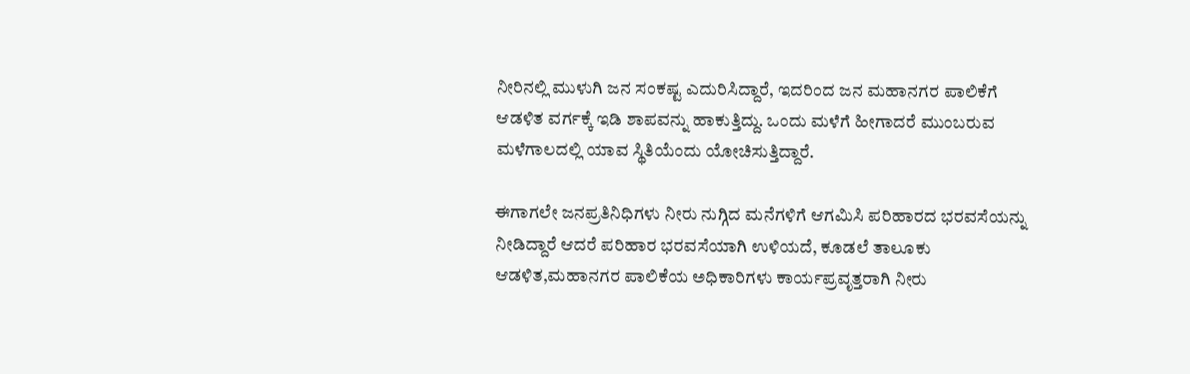ನೀರಿನಲ್ಲಿ ಮುಳುಗಿ ಜನ ಸಂಕಷ್ಟ ಎದುರಿಸಿದ್ದಾರೆ, ಇದರಿಂದ ಜನ ಮಹಾನಗರ ಪಾಲಿಕೆಗೆ ಆಡಳಿತ ವರ್ಗಕ್ಕೆ ಇಡಿ ಶಾಪವನ್ನು ಹಾಕುತ್ತಿದ್ದು. ಒಂದು ಮಳೆಗೆ ಹೀಗಾದರೆ ಮುಂಬರುವ ಮಳೆಗಾಲದಲ್ಲಿ ಯಾವ ಸ್ಥಿತಿಯೆಂದು ಯೋಚಿಸುತ್ತಿದ್ದಾರೆ.

ಈಗಾಗಲೇ ಜನಪ್ರತಿನಿಧಿಗಳು ನೀರು ನುಗ್ಗಿದ ಮನೆಗಳಿಗೆ ಆಗಮಿಸಿ ಪರಿಹಾರದ ಭರವಸೆಯನ್ನು ನೀಡಿದ್ದಾರೆ ಆದರೆ ಪರಿಹಾರ ಭರವಸೆಯಾಗಿ ಉಳಿಯದೆ, ಕೂಡಲೆ ತಾಲೂಕು ಆಡಳಿತ,ಮಹಾನಗರ ಪಾಲಿಕೆಯ ಅಧಿಕಾರಿಗಳು ಕಾರ್ಯಪ್ರವೃತ್ತರಾಗಿ ನೀರು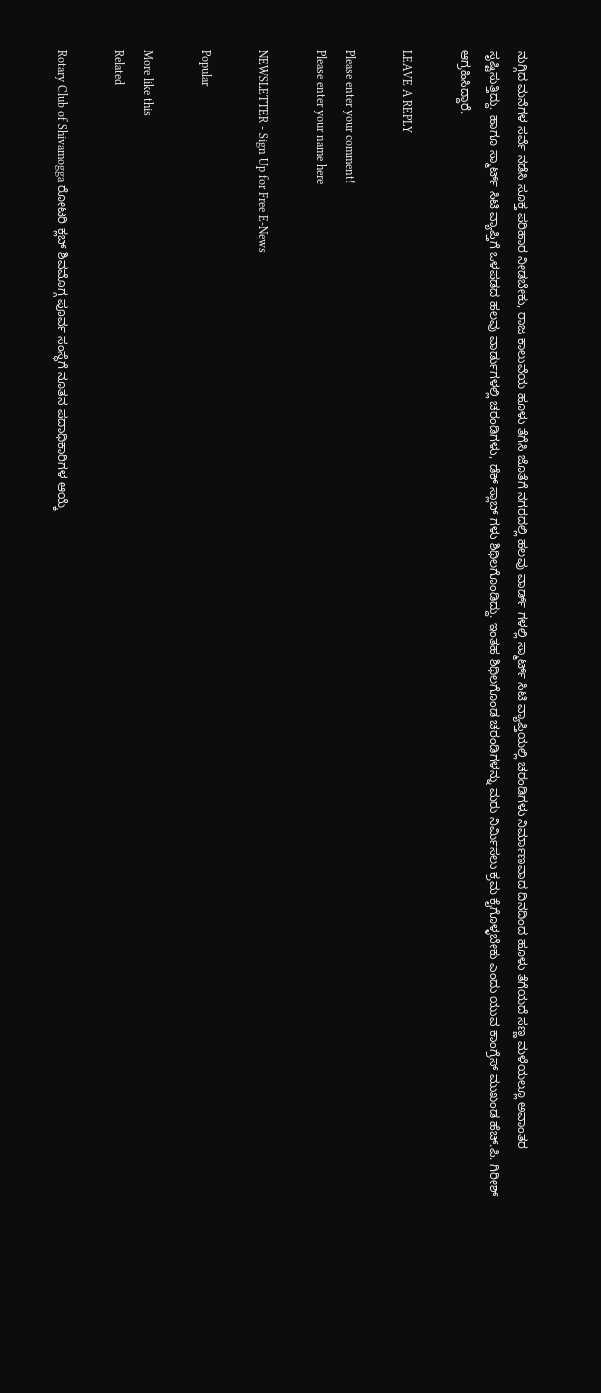ನುಗ್ಗಿದ ಮನೆಗಳ ಸರ್ವೆ ನಡೆಸಿ ಸೂಕ್ತ ಪರಿಹಾರ ನೀಡಬೇಕು, ರಾಜ ಕಾಲುವೆಯ ಹೂಳು ತೆಗೆಸಿ ಜೊತೆಗೆ ನಗರದಲ್ಲಿ ಹಲವು ವಾರ್ಡ್ ಗಳಲ್ಲಿ ಸ್ಮಾರ್ಟ್ ಸಿಟಿ ವ್ಯಾಪ್ತಿಯಲ್ಲಿ ಚರಂಡಿಗಳು ನಿರ್ಮಾಣವಾದ ದಿನದಿಂದ ಹೂಳು ತೆಗೆಯದೆ ಸಣ್ಣ ಮಳೆಯಲ್ಲೂ ಅವಾಂತರ ಸೃಷ್ಟಿಸುತ್ತಿದ್ದು. ಹಾಗೂ ಸ್ಮಾರ್ಟ್ ಸಿಟಿ ವ್ಯಾಪ್ತಿಗೆ ಒಳಪಡದ ಹಲವು ವಾರ್ಡುಗಳಲ್ಲಿ ಚರಂಡಿಗಳು, ಡೆಕ್ ಸ್ಲಾಬ್ ಗಳು ಶಿಥಿಲಗೊಂಡಿದ್ದು. ಇಂತಹ ಶಿಥಿಲಗೊಂಡ ಚರಂಡಿಗಳನ್ನು ಮರು ನಿರ್ಮಿಸಲು ಕ್ರಮ ಕೈಗೊಳ್ಳಬೇಕು ಎಂದು ಯುವ ಕಾಂಗ್ರೆಸ್ ಮುಖಂಡ ಹೆಚ್.ಪಿ. ಗಿರೀಶ್ ಆಗ್ರಹಿಸಿದ್ದಾರೆ.

LEAVE A REPLY

Please enter your comment!
Please enter your name here

NEWSLETTER - Sign Up for Free E-News

Popular

More like this
Related

Rotary Club of Shivamogga ರೋಟರಿ ಕ್ಲಬ್ ಶಿವಮೊಗ್ಗ ಪೂರ್ವ ಸಂಸ್ಥೆಗೆ ನೂತನ ಪದಾಧಿಕಾರಿಗಳ ಆಯ್ಕೆ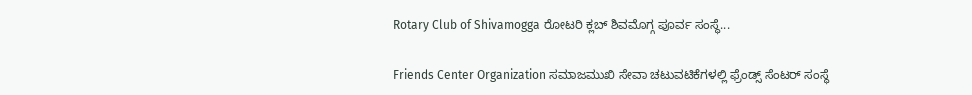Rotary Club of Shivamogga ರೋಟರಿ ಕ್ಲಬ್ ಶಿವಮೊಗ್ಗ ಪೂರ್ವ ಸಂಸ್ಥೆ...

Friends Center Organization ಸಮಾಜಮುಖಿ ಸೇವಾ ಚಟುವಟಿಕೆಗಳಲ್ಲಿ ಫ್ರೆಂಡ್ಸ್ ಸೆಂಟರ್ ಸಂಸ್ಥೆ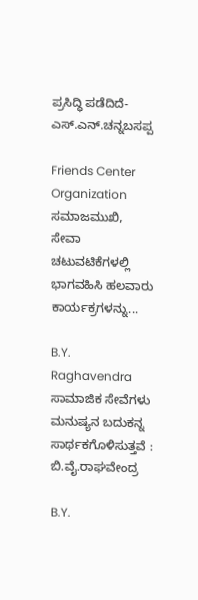ಪ್ರಸಿದ್ಧಿ ಪಡೆದಿದೆ- ಎಸ್.ಎನ್.ಚನ್ನಬಸಪ್ಪ

Friends Center Organization ಸಮಾಜಮುಖಿ, ಸೇವಾ ಚಟುವಟಿಕೆಗಳಲ್ಲಿ ಭಾಗವಹಿಸಿ ಹಲವಾರು ಕಾರ್ಯಕ್ರಗಳನ್ನು...

B.Y. Raghavendra ಸಾಮಾಜಿಕ ಸೇವೆಗಳು ಮನುಷ್ಯನ ಬದುಕನ್ನ ಸಾರ್ಥಕಗೊಳಿಸುತ್ತವೆ : ಬಿ.ವೈ.ರಾಘವೇಂದ್ರ

B.Y.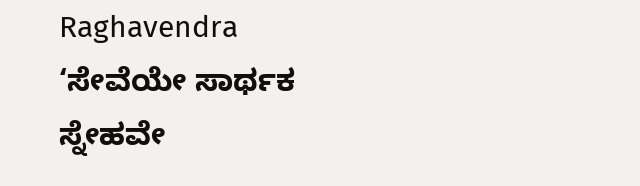Raghavendra ‘ಸೇವೆಯೇ ಸಾರ್ಥಕ ಸ್ನೇಹವೇ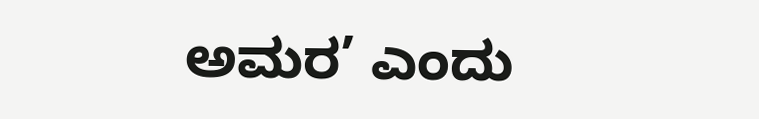ಅಮರ’ ಎಂದು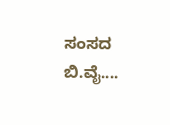ಸಂಸದ ಬಿ.ವೈ....